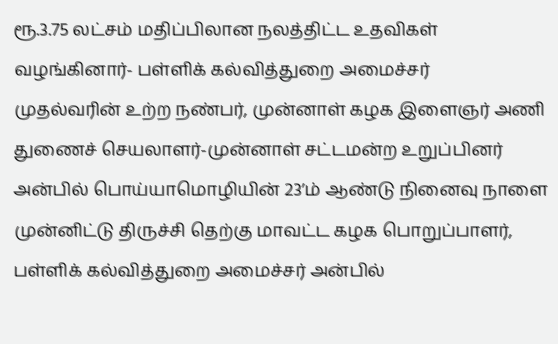ரூ.3.75 லட்சம் மதிப்பிலான நலத்திட்ட உதவிகள் வழங்கினார்- பள்ளிக் கல்வித்துறை அமைச்சர்
முதல்வரின் உற்ற நண்பர், முன்னாள் கழக இளைஞர் அணி துணைச் செயலாளர்-முன்னாள் சட்டமன்ற உறுப்பினர் அன்பில் பொய்யாமொழியின் 23’ம் ஆண்டு நினைவு நாளை முன்னிட்டு திருச்சி தெற்கு மாவட்ட கழக பொறுப்பாளர், பள்ளிக் கல்வித்துறை அமைச்சர் அன்பில்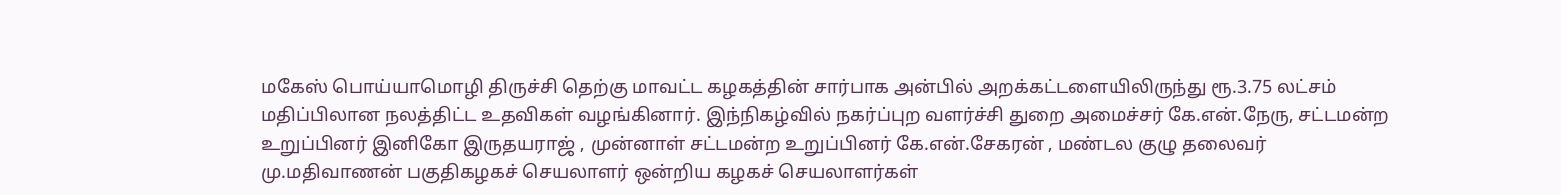மகேஸ் பொய்யாமொழி திருச்சி தெற்கு மாவட்ட கழகத்தின் சார்பாக அன்பில் அறக்கட்டளையிலிருந்து ரூ.3.75 லட்சம் மதிப்பிலான நலத்திட்ட உதவிகள் வழங்கினார். இந்நிகழ்வில் நகர்ப்புற வளர்ச்சி துறை அமைச்சர் கே.என்.நேரு, சட்டமன்ற உறுப்பினர் இனிகோ இருதயராஜ் , முன்னாள் சட்டமன்ற உறுப்பினர் கே.என்.சேகரன் , மண்டல குழு தலைவர் மு.மதிவாணன் பகுதிகழகச் செயலாளர் ஒன்றிய கழகச் செயலாளர்கள்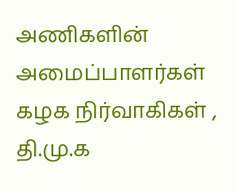அணிகளின் அமைப்பாளர்கள் கழக நிர்வாகிகள் , தி.மு.க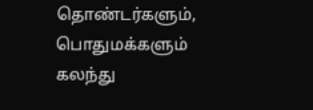தொண்டர்களும், பொதுமக்களும் கலந்து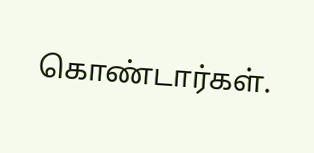கொண்டார்கள்.